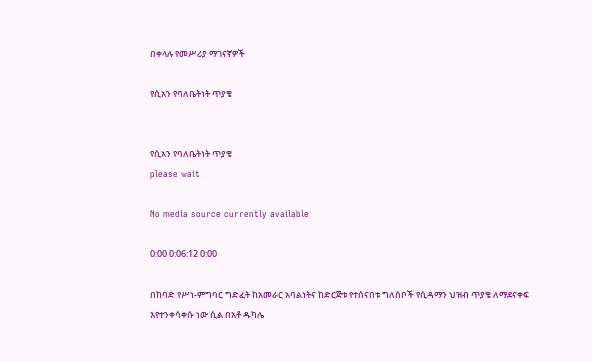በቀላሉ የመሥሪያ ማገናኛዎች

የሲአን የባለቤትነት ጥያቄ


የሲአን የባለቤትነት ጥያቄ
please wait

No media source currently available

0:00 0:06:12 0:00

በከባድ የሥነ-ምግባር ግድፈት ከአመራር አባልነትና ከድርጅቱ የተሰናበቱ ግለሰቦች የሲዳማን ህዝብ ጥያቄ ለማደናቀፍ እየተንቀሳቀሱ ነው ሲል በአቶ ዱካሌ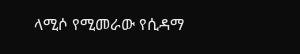ላሚሶ የሚመራው የሲዳማ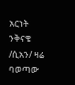አርነት ንቅናቄ /ሲአን/ ዛሬ ባወጣው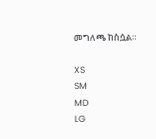መግለጫ ከስሷል።

XS
SM
MD
LG